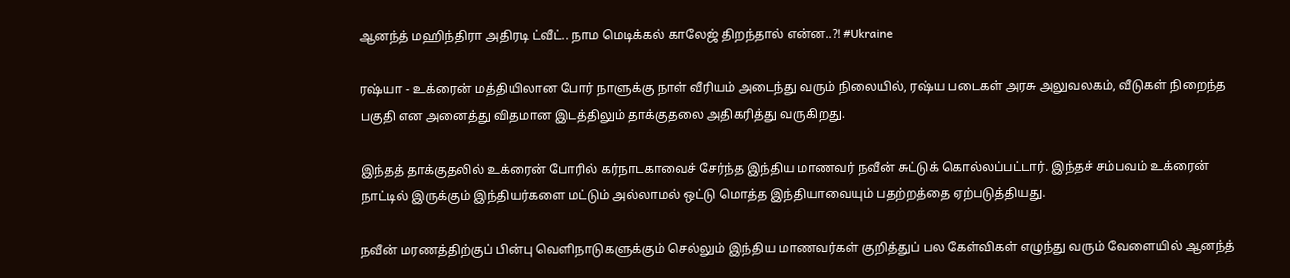ஆனந்த் மஹிந்திரா அதிரடி ட்வீட்.. நாம மெடிக்கல் காலேஜ் திறந்தால் என்ன..?! #Ukraine

ரஷ்யா - உக்ரைன் மத்தியிலான போர் நாளுக்கு நாள் வீரியம் அடைந்து வரும் நிலையில், ரஷ்ய படைகள் அரசு அலுவலகம், வீடுகள் நிறைந்த பகுதி என அனைத்து விதமான இடத்திலும் தாக்குதலை அதிகரித்து வருகிறது.

இந்தத் தாக்குதலில் உக்ரைன் போரில் கர்நாடகாவைச் சேர்ந்த இந்திய மாணவர் நவீன் சுட்டுக் கொல்லப்பட்டார். இந்தச் சம்பவம் உக்ரைன் நாட்டில் இருக்கும் இந்தியர்களை மட்டும் அல்லாமல் ஒட்டு மொத்த இந்தியாவையும் பதற்றத்தை ஏற்படுத்தியது.

நவீன் மரணத்திற்குப் பின்பு வெளிநாடுகளுக்கும் செல்லும் இந்திய மாணவர்கள் குறித்துப் பல கேள்விகள் எழுந்து வரும் வேளையில் ஆனந்த்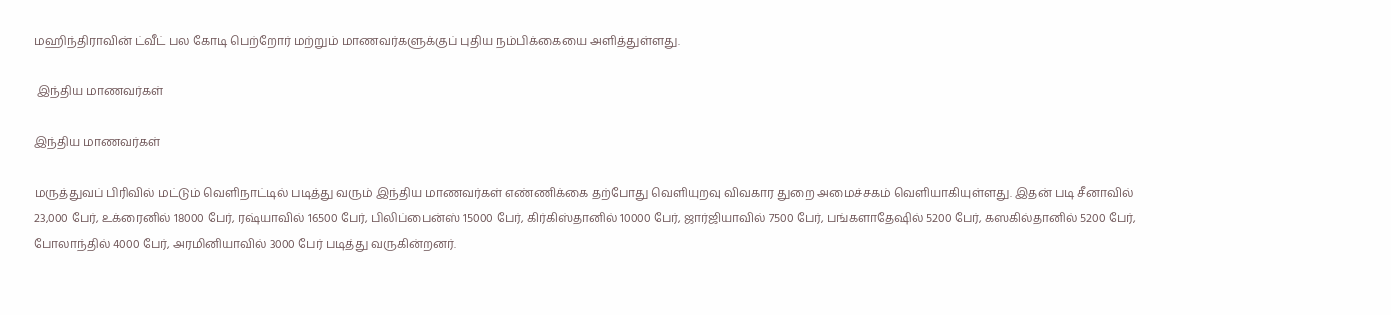மஹிந்திராவின் ட்வீட் பல கோடி பெற்றோர் மற்றும் மாணவர்களுக்குப் புதிய நம்பிக்கையை அளித்துள்ளது.

 இந்திய மாணவர்கள்

இந்திய மாணவர்கள்

மருத்துவப் பிரிவில் மட்டும் வெளிநாட்டில் படித்து வரும் இந்திய மாணவர்கள் எண்ணிக்கை தற்போது வெளியுறவு விவகார துறை அமைச்சகம் வெளியாகியுள்ளது. இதன் படி சீனாவில் 23,000 பேர், உக்ரைனில் 18000 பேர், ரஷ்யாவில் 16500 பேர், பிலிப்பைன்ஸ் 15000 பேர், கிர்கிஸ்தானில் 10000 பேர், ஜார்ஜியாவில் 7500 பேர், பங்களாதேஷில் 5200 பேர், கஸகில்தானில் 5200 பேர், போலாந்தில் 4000 பேர், அரமினியாவில் 3000 பேர் படித்து வருகின்றனர்.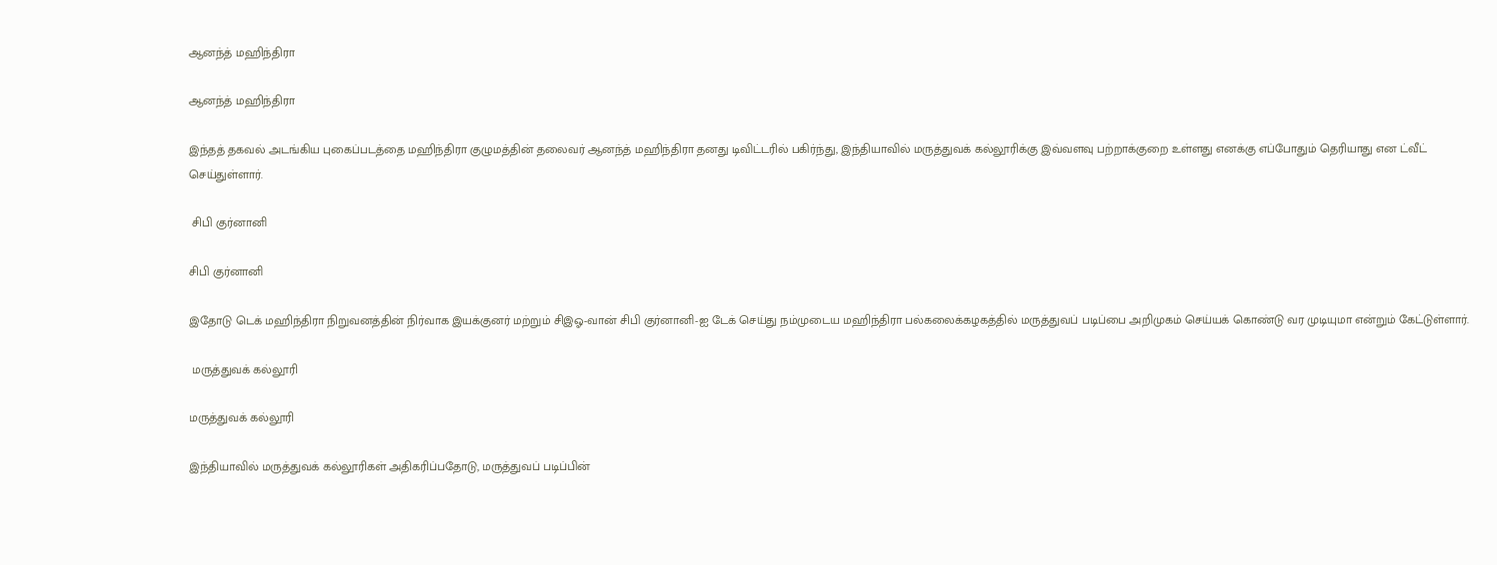ஆனந்த் மஹிந்திரா

ஆனந்த் மஹிந்திரா

இந்தத் தகவல் அடங்கிய புகைப்படத்தை மஹிந்திரா குழுமத்தின் தலைவர் ஆனந்த் மஹிந்திரா தனது டிவிட்டரில் பகிர்ந்து, இந்தியாவில் மருத்துவக் கல்லூரிக்கு இவ்வளவு பற்றாக்குறை உள்ளது எனக்கு எப்போதும் தெரியாது என ட்வீட் செய்துள்ளார்.

 சிபி குர்னானி

சிபி குர்னானி

இதோடு டெக் மஹிந்திரா நிறுவனத்தின் நிர்வாக இயக்குனர் மற்றும் சிஇஓ-வான் சிபி குர்னானி-ஐ டேக் செய்து நம்முடைய மஹிந்திரா பல்கலைக்கழகத்தில் மருத்துவப் படிப்பை அறிமுகம் செய்யக் கொண்டு வர முடியுமா என்றும் கேட்டுள்ளார்.

 மருத்துவக் கல்லூரி

மருத்துவக் கல்லூரி

இந்தியாவில் மருத்துவக் கல்லூரிகள் அதிகரிப்பதோடு, மருத்துவப் படிப்பின்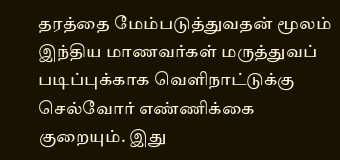தரத்தை மேம்படுத்துவதன் மூலம் இந்திய மாணவர்கள் மருத்துவப் படிப்புக்காக வெளிநாட்டுக்கு செல்வோர் எண்ணிக்கை குறையும். இது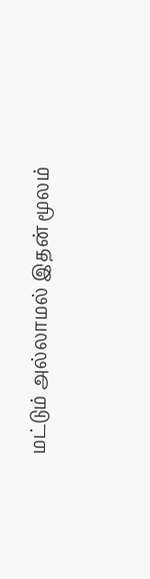மட்டும் அல்லாமல் இதன் மூலம்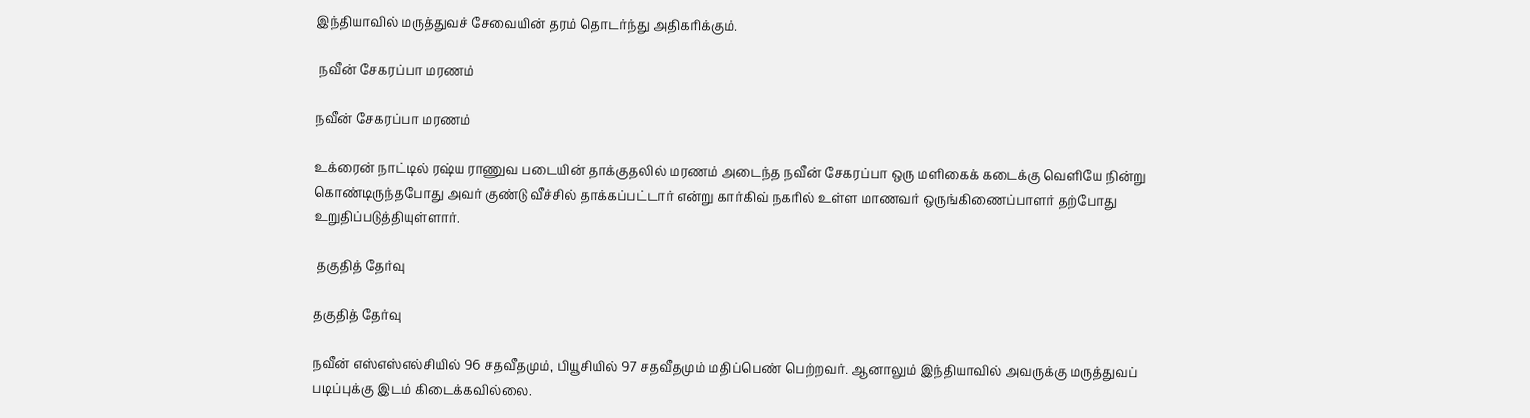இந்தியாவில் மருத்துவச் சேவையின் தரம் தொடர்ந்து அதிகரிக்கும்.

 நவீன் சேகரப்பா மரணம்

நவீன் சேகரப்பா மரணம்

உக்ரைன் நாட்டில் ரஷ்ய ராணுவ படையின் தாக்குதலில் மரணம் அடைந்த நவீன் சேகரப்பா ஒரு மளிகைக் கடைக்கு வெளியே நின்று கொண்டிருந்தபோது அவர் குண்டு வீச்சில் தாக்கப்பட்டார் என்று கார்கிவ் நகரில் உள்ள மாணவர் ஒருங்கிணைப்பாளர் தற்போது உறுதிப்படுத்தியுள்ளார்.

 தகுதித் தேர்வு

தகுதித் தேர்வு

நவீன் எஸ்எஸ்எல்சியில் 96 சதவீதமும், பியூசியில் 97 சதவீதமும் மதிப்பெண் பெற்றவர். ஆனாலும் இந்தியாவில் அவருக்கு மருத்துவப் படிப்புக்கு இடம் கிடைக்கவில்லை.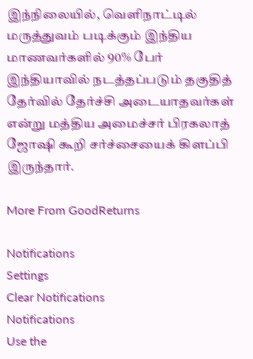இந்நிலையில், வெளிநாட்டில் மருத்துவம் படிக்கும் இந்திய மாணவர்களில் 90% பேர் இந்தியாவில் நடத்தப்படும் தகுதித் தேர்வில் தேர்ச்சி அடையாதவர்கள் என்று மத்திய அமைச்சர் பிரகலாத் ஜோஷி கூறி சர்ச்சையைக் கிளப்பி இருந்தார்.

More From GoodReturns

Notifications
Settings
Clear Notifications
Notifications
Use the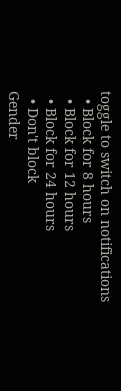toggle to switch on notifications
  • Block for 8 hours
  • Block for 12 hours
  • Block for 24 hours
  • Don't block
Gender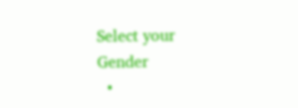Select your Gender
  •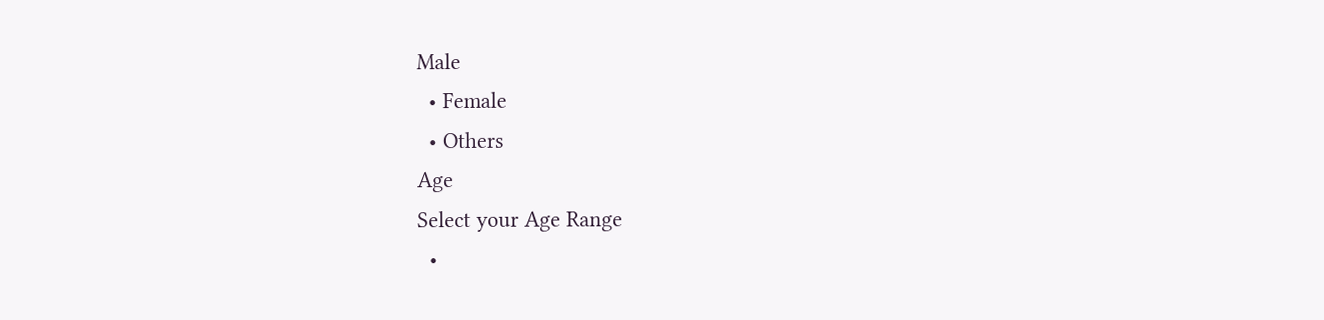Male
  • Female
  • Others
Age
Select your Age Range
  •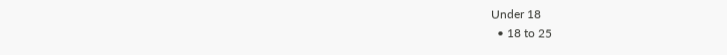Under 18
  • 18 to 25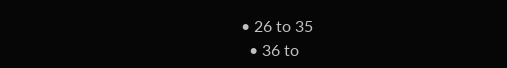• 26 to 35
  • 36 to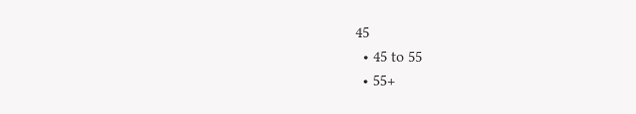45
  • 45 to 55
  • 55+